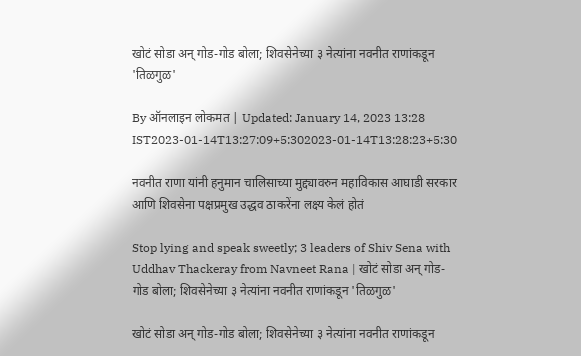खोटं सोडा अन् गोड-गोड बोला; शिवसेनेच्या ३ नेत्यांना नवनीत राणांकडून 'तिळगुळ'

By ऑनलाइन लोकमत | Updated: January 14, 2023 13:28 IST2023-01-14T13:27:09+5:302023-01-14T13:28:23+5:30

नवनीत राणा यांनी हनुमान चालिसाच्या मुद्द्यावरुन महाविकास आघाडी सरकार आणि शिवसेना पक्षप्रमुख उद्धव ठाकरेंना लक्ष्य केलं होतं

Stop lying and speak sweetly; 3 leaders of Shiv Sena with Uddhav Thackeray from Navneet Rana | खोटं सोडा अन् गोड-गोड बोला; शिवसेनेच्या ३ नेत्यांना नवनीत राणांकडून 'तिळगुळ'

खोटं सोडा अन् गोड-गोड बोला; शिवसेनेच्या ३ नेत्यांना नवनीत राणांकडून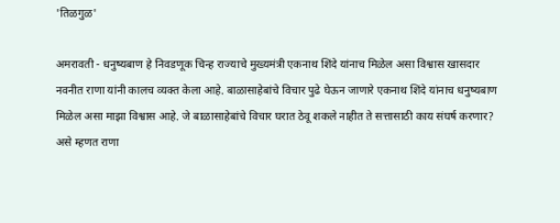'तिळगुळ'

अमरावती - धनुष्यबाण हे निवडणूक चिन्ह राज्याचे मुख्यमंत्री एकनाथ शिंदे यांनाच मिळेल असा विश्वास खासदार नवनीत राणा यांनी कालच व्यक्त केला आहे. बाळासाहेबांचे विचार पुढे घेऊन जाणारे एकनाथ शिंदे यांनाच धनुष्यबाण मिळेल असा माझा विश्वास आहे. जे बाळासाहेबांचे विचार घरात ठेवू शकले नाहीत ते सत्तासाठी काय संघर्ष करणार? असे म्हणत राणा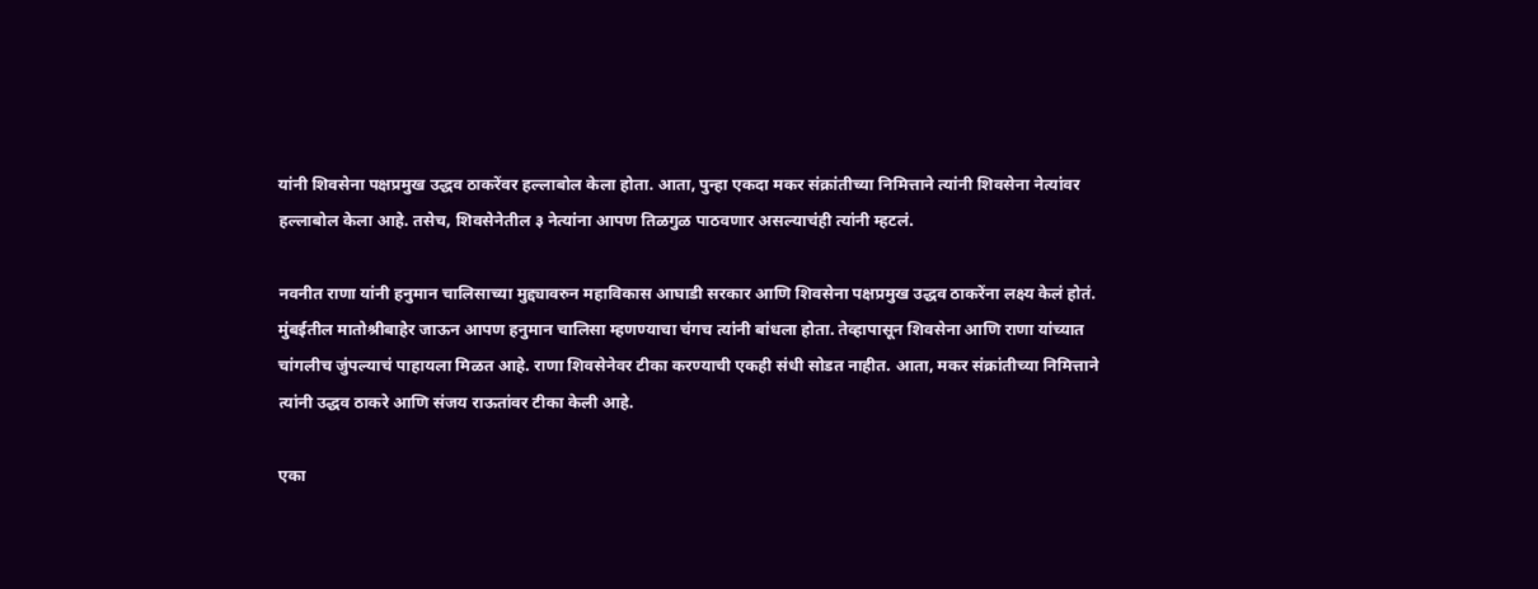यांनी शिवसेना पक्षप्रमुख उद्धव ठाकरेंवर हल्लाबोल केला होता. आता, पुन्हा एकदा मकर संक्रांतीच्या निमित्ताने त्यांनी शिवसेना नेत्यांवर हल्लाबोल केला आहे. तसेच, शिवसेनेतील ३ नेत्यांना आपण तिळगुळ पाठवणार असल्याचंही त्यांनी म्हटलं.

नवनीत राणा यांनी हनुमान चालिसाच्या मुद्द्यावरुन महाविकास आघाडी सरकार आणि शिवसेना पक्षप्रमुख उद्धव ठाकरेंना लक्ष्य केलं होतं. मुंबईतील मातोश्रीबाहेर जाऊन आपण हनुमान चालिसा म्हणण्याचा चंगच त्यांनी बांधला होता. तेव्हापासून शिवसेना आणि राणा यांच्यात चांगलीच जुंपल्याचं पाहायला मिळत आहे. राणा शिवसेनेवर टीका करण्याची एकही संधी सोडत नाहीत. आता, मकर संक्रांतीच्या निमित्ताने त्यांनी उद्धव ठाकरे आणि संजय राऊतांवर टीका केली आहे.

एका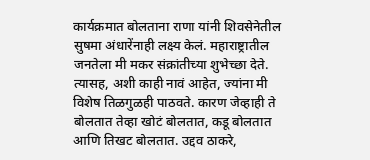कार्यक्रमात बोलताना राणा यांनी शिवसेनेतील सुषमा अंधारेंनाही लक्ष्य केलं. महाराष्ट्रातील जनतेला मी मकर संक्रांतीच्या शुभेच्छा देते. त्यासह, अशी काही नावं आहेत, ज्यांना मी विशेष तिळगुळही पाठवते. कारण जेव्हाही ते बोलतात तेव्हा खोटं बोलतात, कडू बोलतात आणि तिखट बोलतात. उद्दव ठाकरे,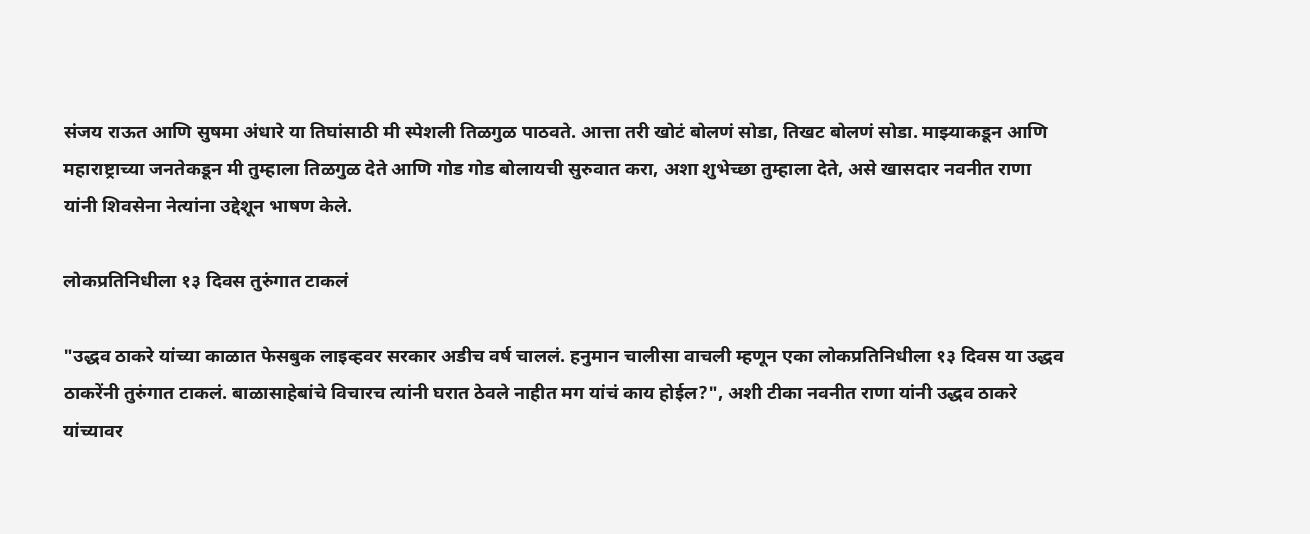संजय राऊत आणि सुषमा अंधारे या तिघांसाठी मी स्पेशली तिळगुळ पाठवते. आत्ता तरी खोटं बोलणं सोडा, तिखट बोलणं सोडा. माझ्याकडून आणि महाराष्ट्राच्या जनतेकडून मी तुम्हाला तिळगुळ देते आणि गोड गोड बोलायची सुरुवात करा, अशा शुभेच्छा तुम्हाला देते, असे खासदार नवनीत राणा यांनी शिवसेना नेत्यांना उद्देशून भाषण केले.

लोकप्रतिनिधीला १३ दिवस तुरुंगात टाकलं

"उद्धव ठाकरे यांच्या काळात फेसबुक लाइव्हवर सरकार अडीच वर्ष चाललं. हनुमान चालीसा वाचली म्हणून एका लोकप्रतिनिधीला १३ दिवस या उद्धव ठाकरेंनी तुरुंगात टाकलं. बाळासाहेबांचे विचारच त्यांनी घरात ठेवले नाहीत मग यांचं काय होईल?", अशी टीका नवनीत राणा यांनी उद्धव ठाकरे यांच्यावर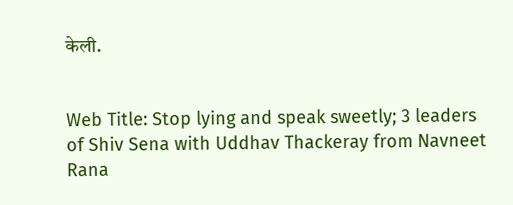केली.


Web Title: Stop lying and speak sweetly; 3 leaders of Shiv Sena with Uddhav Thackeray from Navneet Rana